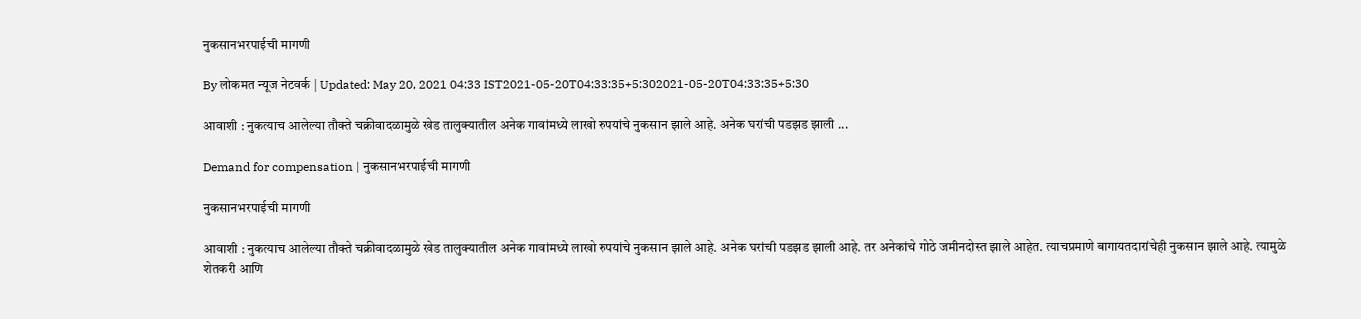नुकसानभरपाईची मागणी

By लोकमत न्यूज नेटवर्क | Updated: May 20, 2021 04:33 IST2021-05-20T04:33:35+5:302021-05-20T04:33:35+5:30

आवाशी : नुकत्याच आलेल्या तौक्ते चक्रीवादळामुळे खेड तालुक्यातील अनेक गावांमध्ये लाखो रुपयांचे नुकसान झाले आहे. अनेक घरांची पडझड झाली ...

Demand for compensation | नुकसानभरपाईची मागणी

नुकसानभरपाईची मागणी

आवाशी : नुकत्याच आलेल्या तौक्ते चक्रीवादळामुळे खेड तालुक्यातील अनेक गावांमध्ये लाखो रुपयांचे नुकसान झाले आहे. अनेक घरांची पडझड झाली आहे. तर अनेकांचे गोठे जमीनदोस्त झाले आहेत. त्याचप्रमाणे बागायतदारांचेही नुकसान झाले आहे. त्यामुळे शेतकरी आणि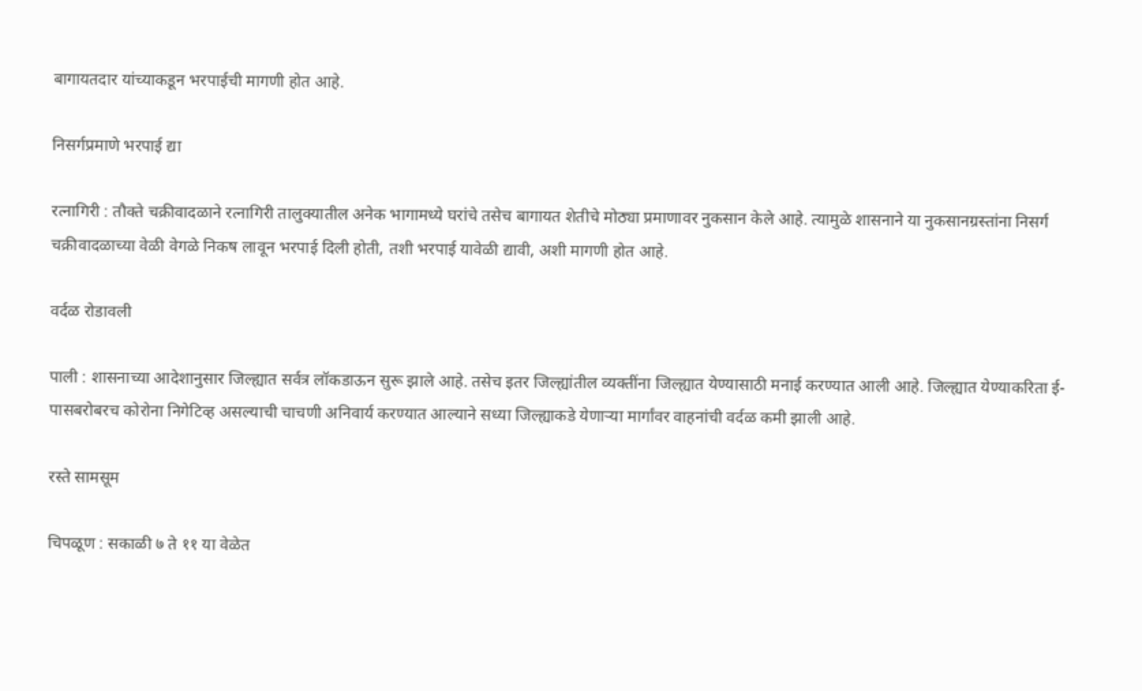बागायतदार यांच्याकडून भरपाईची मागणी होत आहे.

निसर्गप्रमाणे भरपाई द्या

रत्नागिरी : तौक्ते चक्रीवादळाने रत्नागिरी तालुक्यातील अनेक भागामध्ये घरांचे तसेच बागायत शेतीचे मोठ्या प्रमाणावर नुकसान केले आहे. त्यामुळे शासनाने या नुकसानग्रस्तांना निसर्ग चक्रीवादळाच्या वेळी वेगळे निकष लावून भरपाई दिली होती, तशी भरपाई यावेळी द्यावी, अशी मागणी होत आहे.

वर्दळ रोडावली

पाली : शासनाच्या आदेशानुसार जिल्ह्यात सर्वत्र लॉकडाऊन सुरू झाले आहे. तसेच इतर जिल्ह्यांतील व्यक्तींना जिल्ह्यात येण्यासाठी मनाई करण्यात आली आहे. जिल्ह्यात येण्याकरिता ई-पासबरोबरच कोरोना निगेटिव्ह असल्याची चाचणी अनिवार्य करण्यात आल्याने सध्या जिल्ह्याकडे येणाऱ्या मार्गांवर वाहनांची वर्दळ कमी झाली आहे.

रस्ते सामसूम

चिपळूण : सकाळी ७ ते ११ या वेळेत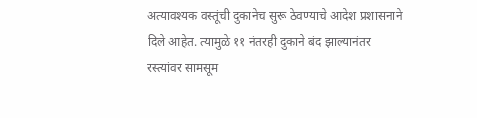अत्यावश्यक वस्तूंची दुकानेच सुरू ठेवण्याचे आदेश प्रशासनाने दिले आहेत. त्यामुळे ११ नंतरही दुकाने बंद झाल्यानंतर रस्त्यांवर सामसूम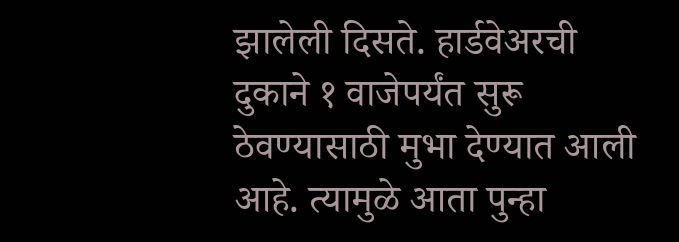झालेली दिसते. हार्डवेअरची दुकाने १ वाजेपर्यंत सुरू ठेवण्यासाठी मुभा देण्यात आली आहे. त्यामुळे आता पुन्हा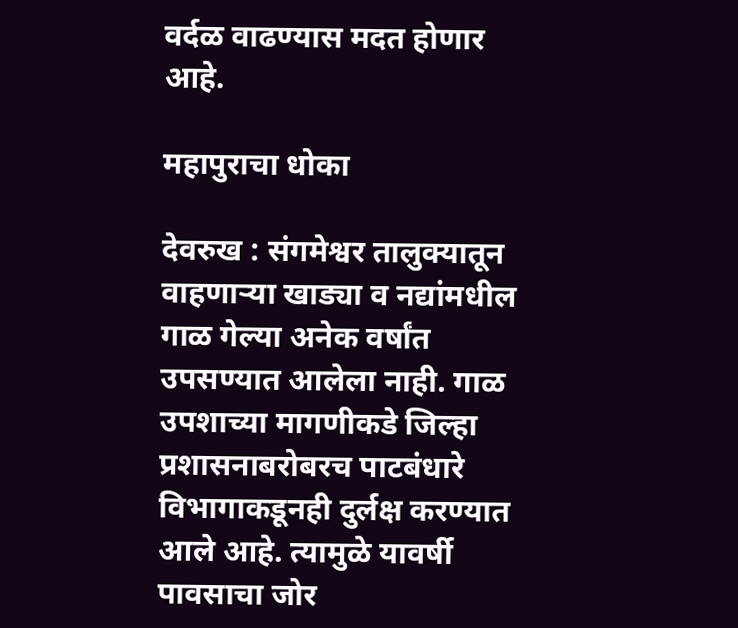वर्दळ वाढण्यास मदत होणार आहे.

महापुराचा धोका

देवरुख : संगमेश्वर तालुक्यातून वाहणाऱ्या खाड्या व नद्यांमधील गाळ गेल्या अनेक वर्षांत उपसण्यात आलेला नाही. गाळ उपशाच्या मागणीकडे जिल्हा प्रशासनाबरोबरच पाटबंधारे विभागाकडूनही दुर्लक्ष करण्यात आले आहे. त्यामुळे यावर्षी पावसाचा जोर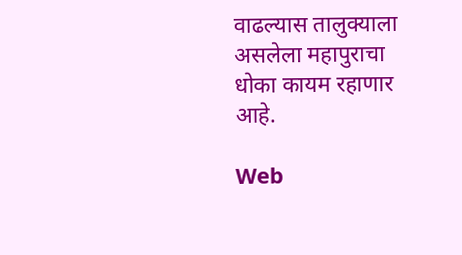वाढल्यास तालुक्याला असलेला महापुराचा धोका कायम रहाणार आहे.

Web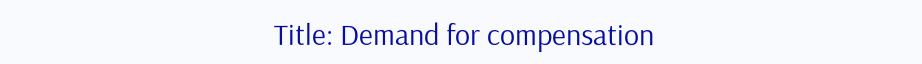Title: Demand for compensation